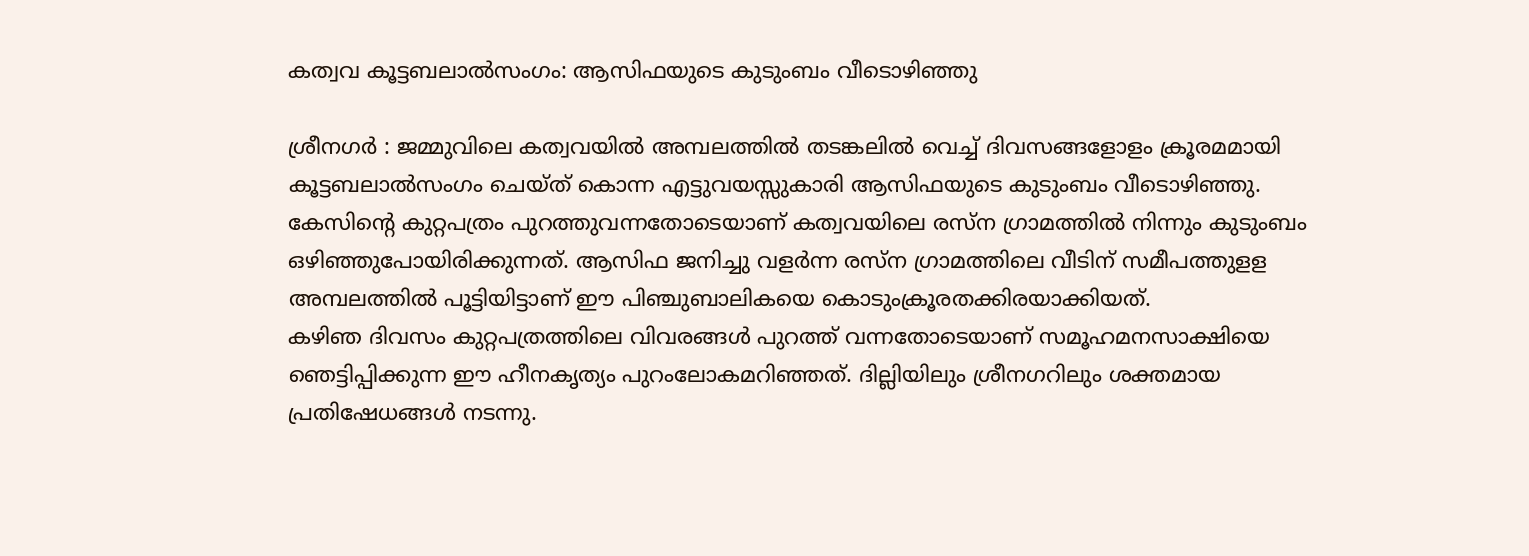കത്വവ കൂട്ടബലാല്‍സംഗം: ആസിഫയുടെ കുടുംബം വീടൊഴിഞ്ഞു

ശ്രീനഗര്‍ : ജമ്മുവിലെ കത്വവയില്‍ അമ്പലത്തില്‍ തടങ്കലില്‍ വെച്ച് ദിവസങ്ങളോളം ക്രൂരമമായി കൂട്ടബലാല്‍സംഗം ചെയ്ത് കൊന്ന എട്ടുവയസ്സുകാരി ആസിഫയുടെ കുടുംബം വീടൊഴിഞ്ഞു. കേസിന്റെ കുറ്റപത്രം പുറത്തുവന്നതോടെയാണ് കത്വവയിലെ രസ്‌ന ഗ്രാമത്തില്‍ നിന്നും കുടുംബം ഒഴിഞ്ഞുപോയിരിക്കുന്നത്. ആസിഫ ജനിച്ചു വളര്‍ന്ന രസ്‌ന ഗ്രാമത്തിലെ വീടിന് സമീപത്തുളള അമ്പലത്തില്‍ പൂട്ടിയിട്ടാണ് ഈ പിഞ്ചുബാലികയെ കൊടുംക്രൂരതക്കിരയാക്കിയത്.
കഴിഞ ദിവസം കുറ്റപത്രത്തിലെ വിവരങ്ങള്‍ പുറത്ത് വന്നതോടെയാണ് സമൂഹമനസാക്ഷിയെ ഞെട്ടിപ്പിക്കുന്ന ഈ ഹീനകൃത്യം പുറംലോകമറിഞ്ഞത്. ദില്ലിയിലും ശ്രീനഗറിലും ശക്തമായ പ്രതിഷേധങ്ങള്‍ നടന്നു.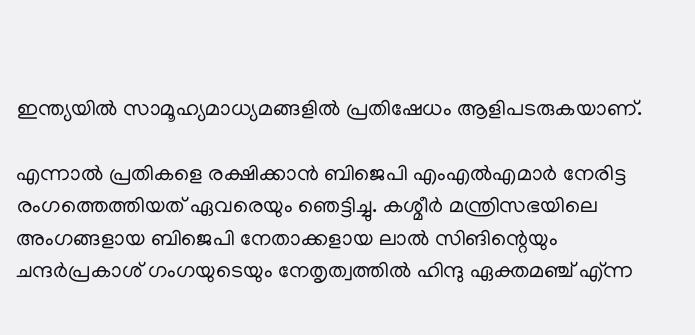ഇന്ത്യയില്‍ സാമൂഹ്യമാധ്യമങ്ങളില്‍ പ്രതിഷേധം ആളിപടരുകയാണ്.

എന്നാല്‍ പ്രതികളെ രക്ഷിക്കാന്‍ ബിജെപി എംഎല്‍എമാര്‍ നേരിട്ട രംഗത്തെത്തിയത് ഏവരെയും ഞെട്ടിച്ചു. കശ്മീര്‍ മന്ത്രിസഭയിലെ അംഗങ്ങളായ ബിജെപി നേതാക്കളായ ലാല്‍ സിങിന്റെയും ചന്ദര്‍പ്രകാശ് ഗംഗയുടെയും നേതൃത്വത്തില്‍ ഹിന്ദു ഏക്തമഞ്ച് എ്ന്ന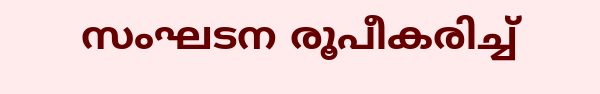സംഘടന രൂപീകരിച്ച്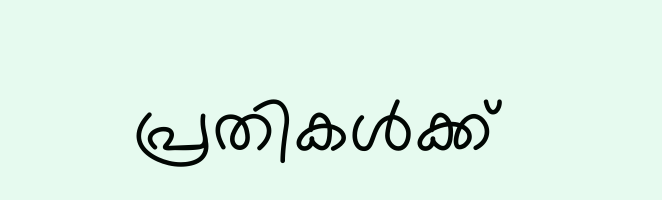പ്രതികള്‍ക്ക്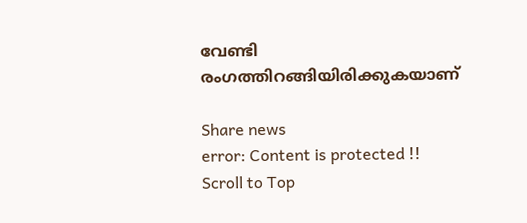വേണ്ടി രംഗത്തിറങ്ങിയിരിക്കുകയാണ്‌

Share news
error: Content is protected !!
Scroll to Top